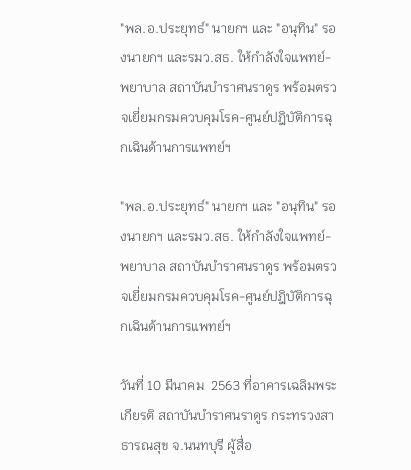"พล.อ.ประยุทธ์" นายกฯ และ "อนุทิน" รองนายกฯ และรมว.สธ. ให้กำลังใจแพทย์-พยาบาล สถาบันบำราศนราดูร พร้อมตรวจเยี่ยมกรมควบคุมโรค-ศูนย์ปฎิบัติการฉุกเฉินด้านการแพทย์ฯ

"พล.อ.ประยุทธ์" นายกฯ และ "อนุทิน" รองนายกฯ และรมว.สธ. ให้กำลังใจแพทย์-พยาบาล สถาบันบำราศนราดูร พร้อมตรวจเยี่ยมกรมควบคุมโรค-ศูนย์ปฎิบัติการฉุกเฉินด้านการแพทย์ฯ

วันที่ 10 มีนาคม  2563 ที่อาคารเฉลิมพระเกียรติ สถาบันบำราศนราดูร กระทรวงสาธารณสุข จ.นนทบุรี ผู้สื่อ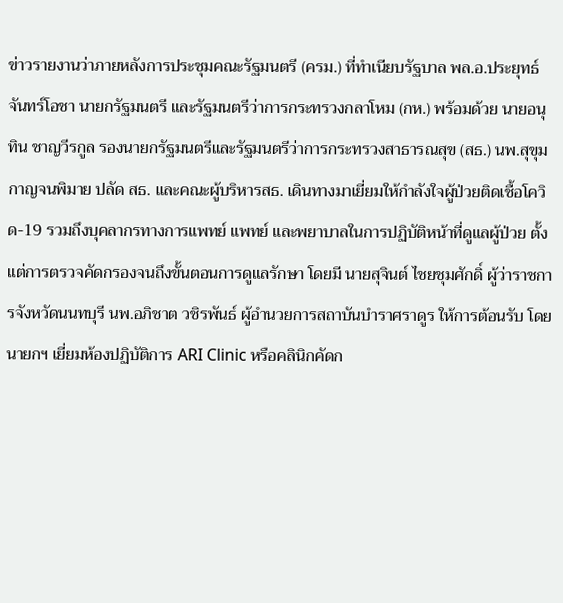ข่าวรายงานว่าภายหลังการประชุมคณะรัฐมนตรี (ครม.) ที่ทำเนียบรัฐบาล พล.อ.ประยุทธ์ จันทร์โอชา นายกรัฐมนตรี และรัฐมนตรีว่าการกระทรวงกลาโหม (กห.) พร้อมด้วย นายอนุทิน ชาญวีรกูล รองนายกรัฐมนตรีและรัฐมนตรีว่าการกระทรวงสาธารณสุข (สธ.) นพ.สุขุม กาญจนพิมาย ปลัด สธ. และคณะผู้บริหารสธ. เดินทางมาเยี่ยมให้กำลังใจผู้ป่วยติดเชื้อโควิด-19 รวมถึงบุคลากรทางการแพทย์ แพทย์ และพยาบาลในการปฏิบัติหน้าที่ดูแลผู้ป่วย ตั้งแต่การตรวจคัดกรองจนถึงขั้นตอนการดูแลรักษา โดยมี นายสุจินต์ ไชยชุมศักดิ์ ผู้ว่าราชการจังหวัดนนทบุรี นพ.อภิชาต วชิรพันธ์ ผู้อำนวยการสถาบันบำราศราดูร ให้การต้อนรับ โดย นายกฯ เยี่ยมห้องปฏิบัติการ ARI Clinic หรือคลินิกคัดก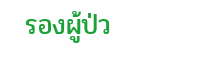รองผู้ป่ว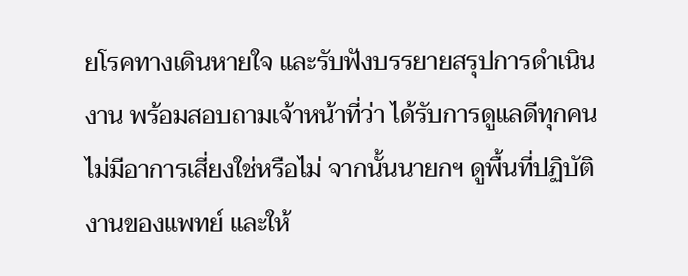ยโรคทางเดินหายใจ และรับฟังบรรยายสรุปการดำเนินงาน พร้อมสอบถามเจ้าหน้าที่ว่า ได้รับการดูแลดีทุกคน ไม่มีอาการเสี่ยงใช่หรือไม่ จากนั้นนายกฯ ดูพื้นที่ปฏิบัติงานของแพทย์ และให้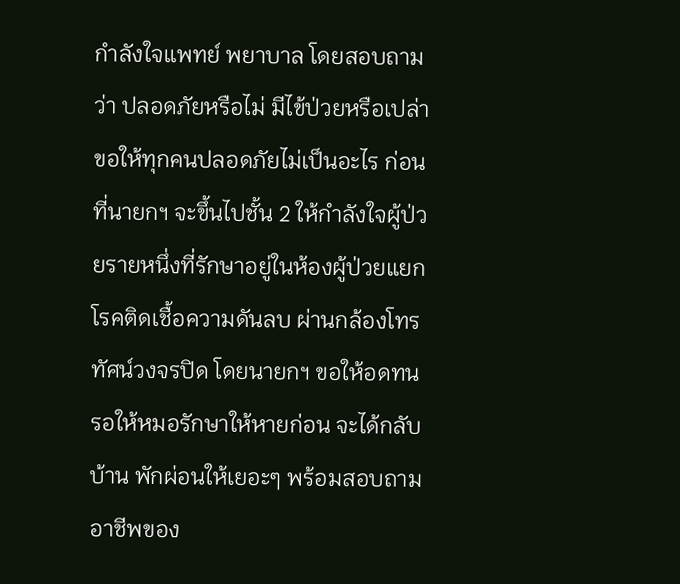กำลังใจแพทย์ พยาบาล โดยสอบถามว่า ปลอดภัยหรือไม่ มีไข้ป่วยหรือเปล่า ขอให้ทุกคนปลอดภัยไม่เป็นอะไร ก่อนที่นายกฯ จะขึ้นไปชั้น 2 ให้กำลังใจผู้ป่วยรายหนึ่งที่รักษาอยู่ในห้องผู้ป่วยแยกโรคติดเชื้อความดันลบ ผ่านกล้องโทรทัศน์วงจรปิด โดยนายกฯ ขอให้อดทน รอให้หมอรักษาให้หายก่อน จะได้กลับบ้าน พักผ่อนให้เยอะๆ พร้อมสอบถามอาชีพของ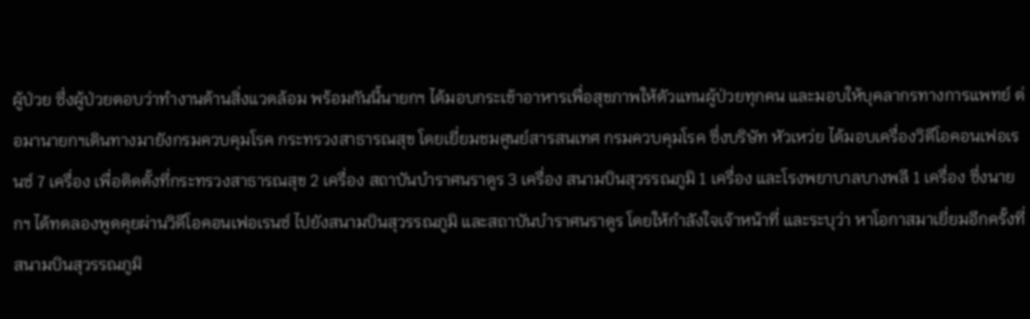ผู้ป่วย ซึ่งผู้ป่วยตอบว่าทำงานด้านสิ่งแวดล้อม พร้อมกันนี้นายกฯ ได้มอบกระเช้าอาหารเพื่อสุขภาพให้ตัวแทนผู้ป่วยทุกคน และมอบให้บุคลากรทางการแพทย์ ต่อมานายกฯเดินทางมายังกรมควบคุมโรค กระทรวงสาธารณสุข โดยเยี่ยมชมศูนย์สารสนเทศ กรมควบคุมโรค ซึ่งบริษัท หัวเหว่ย ได้มอบเครื่องวิดีโอคอนเฟอเรนซ์ 7 เครื่อง เพื่อติดตั้งที่กระทรวงสาธารณสุข 2 เครื่อง สถาบันบำราศนราดูร 3 เครื่อง สนามบินสุวรรณภูมิ 1 เครื่อง และโรงพยาบาลบางพลี 1 เครื่อง ซึ่งนายกฯ ได้ทดลองพูดคุยผ่านวิดีโอคอนเฟอเรนซ์ ไปยังสนามบินสุวรรณภูมิ และสถาบันบําราศนราดูร โดยให้กำลังใจเจ้าหน้าที่ และระบุว่า หาโอกาสมาเยี่ยมอีกครั้งที่สนามบินสุวรรณภูมิ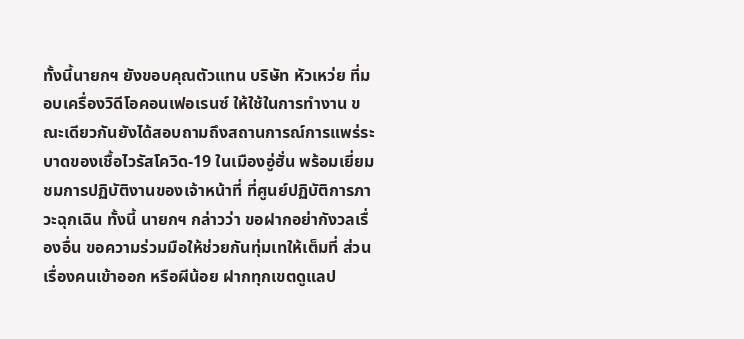ทั้งนี้นายกฯ ยังขอบคุณตัวแทน บริษัท หัวเหว่ย ที่มอบเครื่องวิดีโอคอนเฟอเรนซ์ ให้ใช้ในการทำงาน ขณะเดียวกันยังได้สอบถามถึงสถานการณ์การแพร่ระบาดของเชื้อไวรัสโควิด-19 ในเมืองอู่ฮั่น พร้อมเยี่ยมชมการปฏิบัติงานของเจ้าหน้าที่ ที่ศูนย์ปฏิบัติการภาวะฉุกเฉิน ทั้งนี้ นายกฯ กล่าวว่า ขอฝากอย่ากังวลเรื่องอื่น ขอความร่วมมือให้ช่วยกันทุ่มเทให้เต็มที่ ส่วนเรื่องคนเข้าออก หรือผีน้อย ฝากทุกเขตดูแลป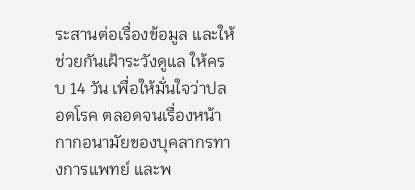ระสานต่อเรื่องข้อมูล และให้ช่วยกันเฝ้าระวังดูแล ให้ครบ 14 วัน เพื่อให้มั่นใจว่าปลอดโรค ตลอดจนเรื่องหน้ากากอนามัยของบุคลากรทางการแพทย์ และพ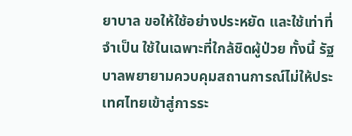ยาบาล ขอให้ใช้อย่างประหยัด และใช้เท่าที่จำเป็น ใช้ในเฉพาะที่ใกล้ชิดผู้ป่วย ทั้งนี้ รัฐบาลพยายามควบคุมสถานการณ์ไม่ให้ประเทศไทยเข้าสู่การระ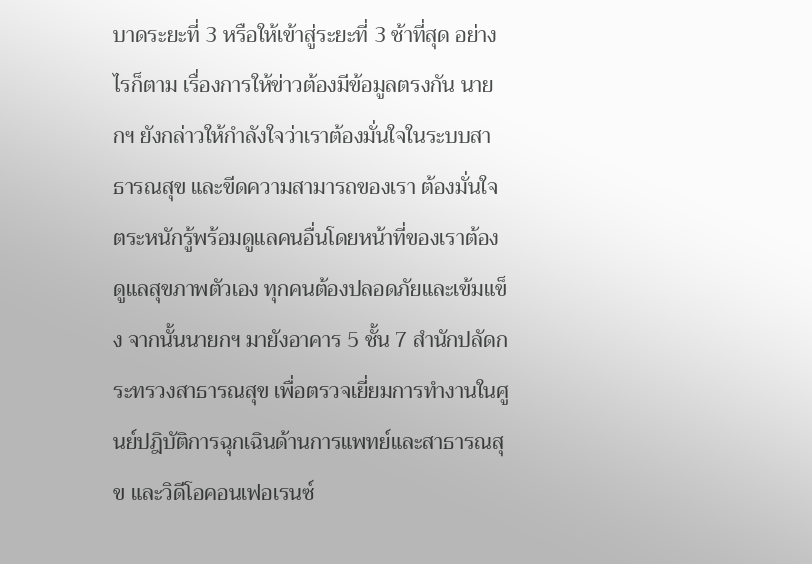บาดระยะที่ 3 หรือให้เข้าสู่ระยะที่ 3 ช้าที่สุด อย่างไรก็ตาม เรื่องการให้ข่าวต้องมีข้อมูลตรงกัน นายกฯ ยังกล่าวให้กำลังใจว่าเราต้องมั่นใจในระบบสาธารณสุข และขีดความสามารถของเรา ต้องมั่นใจตระหนักรู้พร้อมดูแลคนอื่นโดยหน้าที่ของเราต้องดูแลสุขภาพตัวเอง ทุกคนต้องปลอดภัยและเข้มแข็ง จากนั้นนายกฯ มายังอาคาร 5 ชั้น 7 สำนักปลัดกระทรวงสาธารณสุข เพื่อตรวจเยี่ยมการทำงานในศูนย์ปฎิบัติการฉุกเฉินด้านการแพทย์และสาธารณสุข และวิดีโอคอนเฟอเรนซ์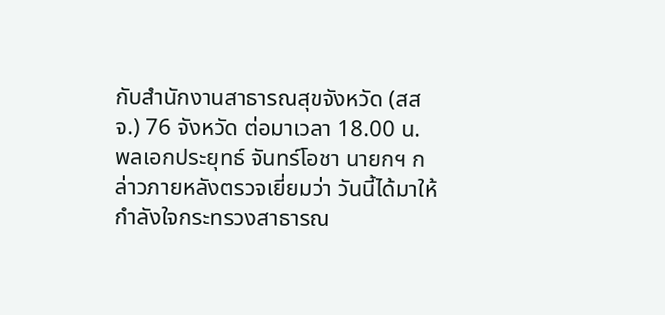กับสำนักงานสาธารณสุขจังหวัด (สสจ.) 76 จังหวัด ต่อมาเวลา 18.00 น. พลเอกประยุทธ์ จันทร์โอชา นายกฯ กล่าวภายหลังตรวจเยี่ยมว่า วันนี้ได้มาให้กำลังใจกระทรวงสาธารณ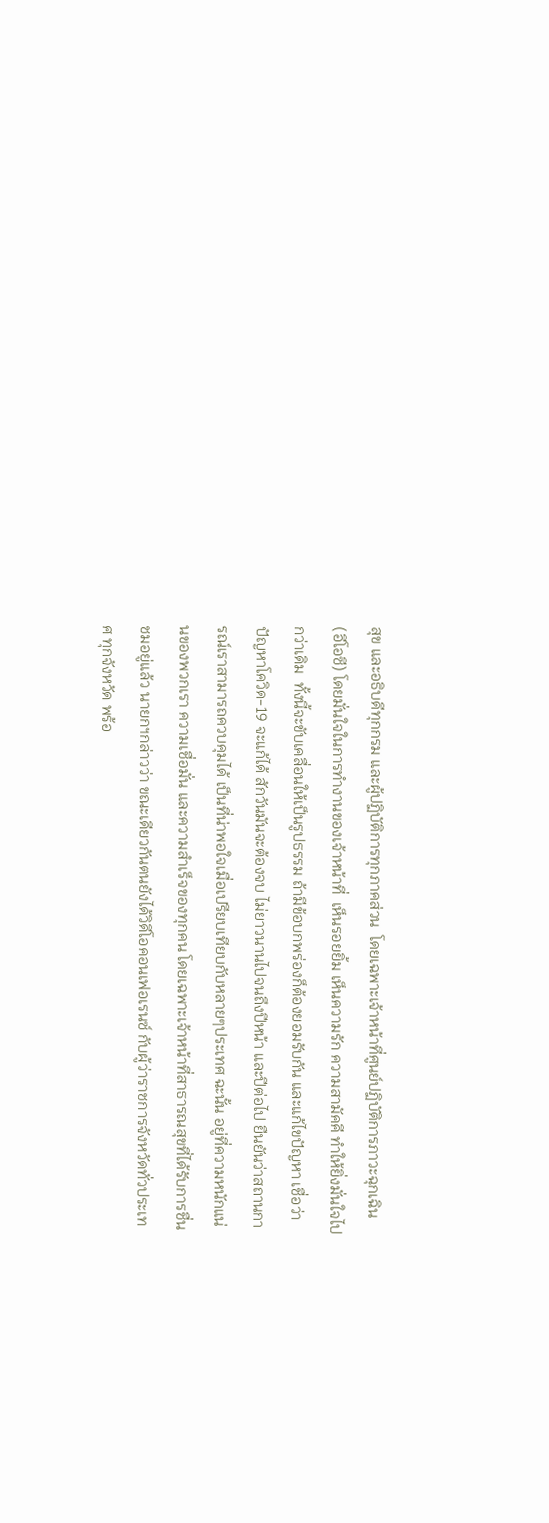สุข และอธิบดีทุกกรม และผู้ปฏิบัติการทุกภาคส่วน  โดยเฉพาะเจ้าหน้าที่ศูนย์ปฏิบัติการภาวะฉุกเฉิน (อีโอซี) โดยมั่นใจในการทำงานของเจ้าหน้าที่  เห็นรอยยิ้ม เห็นความรัก ความสามัคคี ทำให้ยิ่งมั่นใจไปกว่าเดิม  ทั้งนี้จะขับเคลื่อนให้เป็นรูปธรรม ถ้ามีข้อบกพร่องก็ต้องยอมรับกัน และแก้ไขปัญหา เชื่อว่า ปัญหาโควิด-19 จะแก้ได้ สักวันมันจะต้องจบ ไม่ยาวนานไปจนถึงปีหน้า และปีต่อไป ยืนยันว่าสถานการณ์เราสามารถควบคุมได้ เป็นที่น่าพอใจเมื่อเปรียบเทียบกับหลายๆประเทศ ฉะนั้น อยู่ที่ความหนักแน่นของพวกเรา ความเชื่อมั่น และความสำเร็จของทุกคน โดยเฉพาะเจ้าหน้าที่สาธารณสุขที่ได้รับการชื่นชมอยู่แล้ว นายกฯกล่าวว่า ขณะเดียวกันตนยังได้วิดีโอคอนเฟอเรนซ์ กับผู้ว่าราชการจังหวัดทั่วประเทศ ทุกจังหวัด พร้อ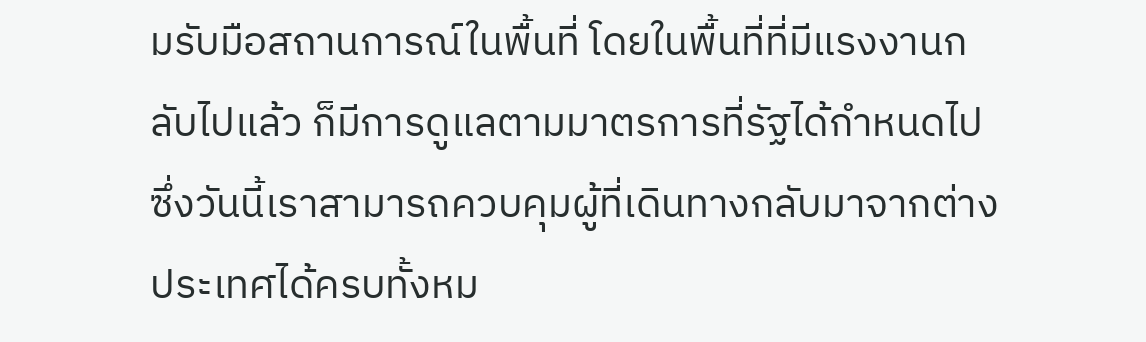มรับมือสถานการณ์ในพื้นที่ โดยในพื้นที่ที่มีแรงงานกลับไปแล้ว ก็มีการดูแลตามมาตรการที่รัฐได้กำหนดไป  ซึ่งวันนี้เราสามารถควบคุมผู้ที่เดินทางกลับมาจากต่างประเทศได้ครบทั้งหม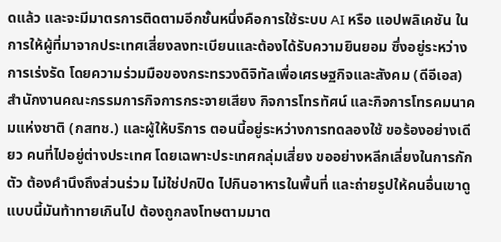ดแล้ว และจะมีมาตรการติดตามอีกชั้นหนึ่งคือการใช้ระบบ AI หรือ แอปพลิเคชัน ในการให้ผู้ที่มาจากประเทศเสี่ยงลงทะเบียนและต้องได้รับความยินยอม ซึ่งอยู่ระหว่างการเร่งรัด โดยความร่วมมือของกระทรวงดิจิทัลเพื่อเศรษฐกิจและสังคม (ดีอีเอส)  สำนักงานคณะกรรมการกิจการกระจายเสียง กิจการโทรทัศน์ และกิจการโทรคมนาคมแห่งชาติ (กสทช.) และผู้ให้บริการ ตอนนี้อยู่ระหว่างการทดลองใช้ ขอร้องอย่างเดียว คนที่ไปอยู่ต่างประเทศ โดยเฉพาะประเทศกลุ่มเสี่ยง ขออย่างหลีกเลี่ยงในการกักตัว ต้องคำนึงถึงส่วนร่วม ไม่ใช่ปกปิด ไปกินอาหารในพื้นที่ และถ่ายรูปให้คนอื่นเขาดู  แบบนี้มันท้าทายเกินไป ต้องถูกลงโทษตามมาต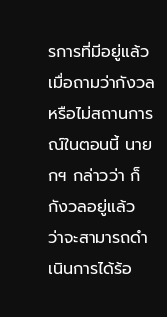รการที่มีอยู่แล้ว เมื่อถามว่ากังวลหรือไม่สถานการณ์ในตอนนี้ นายกฯ กล่าวว่า ก็กังวลอยู่แล้ว ว่าจะสามารถดำเนินการได้ร้อ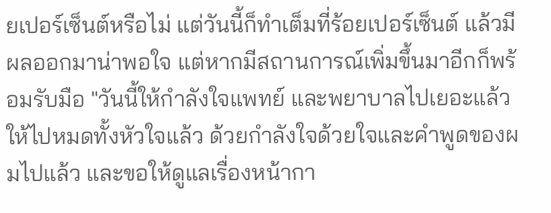ยเปอร์เซ็นต์หรือไม่ แต่วันนี้ก็ทำเต็มที่ร้อยเปอร์เซ็นต์ แล้วมีผลออกมาน่าพอใจ แต่หากมีสถานการณ์เพิ่มขึ้นมาอีกก็พร้อมรับมือ "วันนี้ให้กำลังใจแพทย์ และพยาบาลไปเยอะแล้ว ให้ไปหมดทั้งหัวใจแล้ว ด้วยกำลังใจด้วยใจและคำพูดของผมไปแล้ว และขอให้ดูแลเรื่องหน้ากา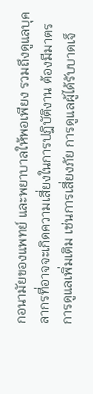กอนามัยของแพทย์ และพยาบาลให้พอเพียง รวมถึงดูแลบุคลากรที่อาจจะเกิดความเสี่ยงในการปฎิบัติงาน ต้องมีมาตรการดูแลเพิ่มเติม เช่นการเสี่ยงภัย การดูแลผู้ได้รับบาดเจ็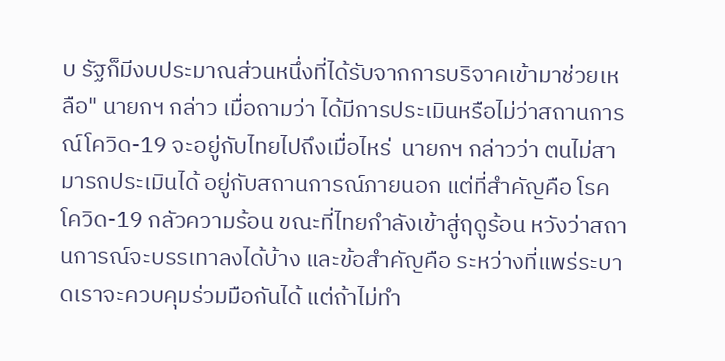บ รัฐก็มีงบประมาณส่วนหนึ่งที่ได้รับจากการบริจาคเข้ามาช่วยเหลือ" นายกฯ กล่าว เมื่อถามว่า ได้มีการประเมินหรือไม่ว่าสถานการณ์โควิด-19 จะอยู่กับไทยไปถึงเมื่อไหร่  นายกฯ กล่าวว่า ตนไม่สามารถประเมินได้ อยู่กับสถานการณ์ภายนอก แต่ที่สำคัญคือ โรคโควิด-19 กลัวความร้อน ขณะที่ไทยกำลังเข้าสู่ฤดูร้อน หวังว่าสถานการณ์จะบรรเทาลงได้บ้าง และข้อสำคัญคือ ระหว่างที่แพร่ระบาดเราจะควบคุมร่วมมือกันได้ แต่ถ้าไม่ทำ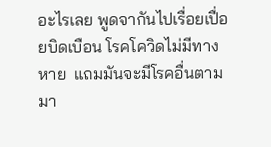อะไรเลย พูดจากันไปเรื่อยเปื่อยบิดเบือน โรคโควิดไม่มีทางหาย  แถมมันจะมีโรคอื่นตามมา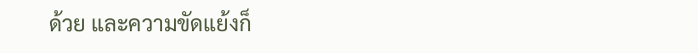ด้วย และความขัดแย้งก็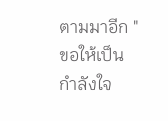ตามมาอีก "ขอให้เป็นกำลังใจ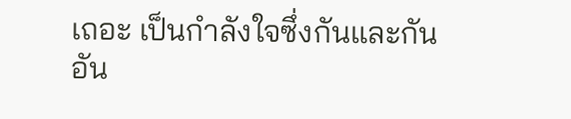เถอะ เป็นกำลังใจซึ่งกันและกัน อัน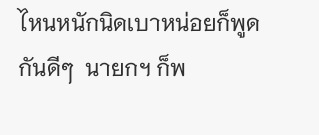ไหนหนักนิดเบาหน่อยก็พูดกันดีๆ  นายกฯ ก็พ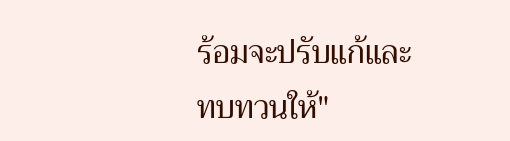ร้อมจะปรับแก้และทบทวนให้"